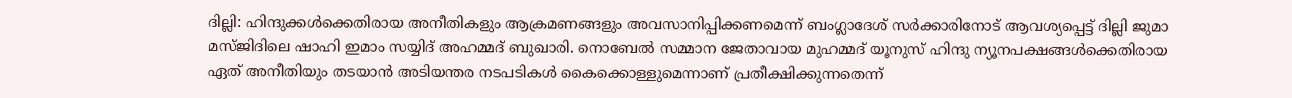ദില്ലി: ഹിന്ദുക്കൾക്കെതിരായ അനീതികളും ആക്രമണങ്ങളും അവസാനിപ്പിക്കണമെന്ന് ബംഗ്ലാദേശ് സർക്കാരിനോട് ആവശ്യപ്പെട്ട് ദില്ലി ജുമാ മസ്ജിദിലെ ഷാഹി ഇമാം സയ്യിദ് അഹമ്മദ് ബുഖാരി. നൊബേൽ സമ്മാന ജേതാവായ മുഹമ്മദ് യൂനുസ് ഹിന്ദു ന്യൂനപക്ഷങ്ങൾക്കെതിരായ ഏത് അനീതിയും തടയാൻ അടിയന്തര നടപടികൾ കൈക്കൊള്ളുമെന്നാണ് പ്രതീക്ഷിക്കുന്നതെന്ന്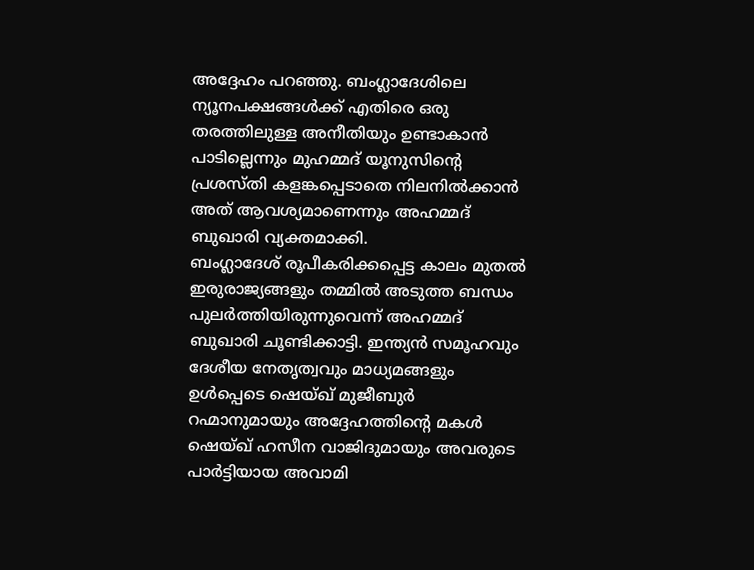അദ്ദേഹം പറഞ്ഞു. ബംഗ്ലാദേശിലെ ന്യൂനപക്ഷങ്ങൾക്ക് എതിരെ ഒരു തരത്തിലുള്ള അനീതിയും ഉണ്ടാകാൻ പാടില്ലെന്നും മുഹമ്മദ് യൂനുസിൻ്റെ പ്രശസ്തി കളങ്കപ്പെടാതെ നിലനിൽക്കാൻ അത് ആവശ്യമാണെന്നും അഹമ്മദ് ബുഖാരി വ്യക്തമാക്കി.
ബംഗ്ലാദേശ് രൂപീകരിക്കപ്പെട്ട കാലം മുതൽ ഇരുരാജ്യങ്ങളും തമ്മിൽ അടുത്ത ബന്ധം പുലർത്തിയിരുന്നുവെന്ന് അഹമ്മദ് ബുഖാരി ചൂണ്ടിക്കാട്ടി. ഇന്ത്യൻ സമൂഹവും ദേശീയ നേതൃത്വവും മാധ്യമങ്ങളും ഉൾപ്പെടെ ഷെയ്ഖ് മുജീബുർ റഹ്മാനുമായും അദ്ദേഹത്തിൻ്റെ മകൾ ഷെയ്ഖ് ഹസീന വാജിദുമായും അവരുടെ പാർട്ടിയായ അവാമി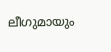ലീഗുമായും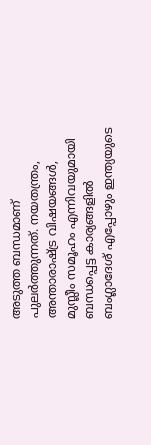അടുത്ത ബന്ധമാണ് പുലർത്തുന്നത്. നയതന്ത്രം, അന്താരാഷ്ട്ര വിഷയങ്ങൾ, മുസ്ലീം സമൂഹം എന്നിവയുമായി ബന്ധപ്പെട്ട കാര്യങ്ങളിൽ ബംഗ്ലാദേശ് എപ്പോഴും ഇന്ത്യയുടെ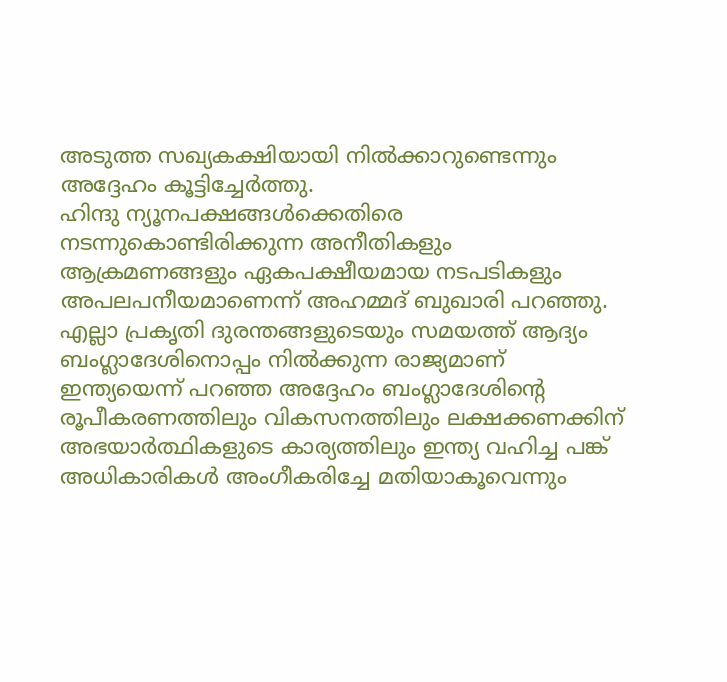അടുത്ത സഖ്യകക്ഷിയായി നിൽക്കാറുണ്ടെന്നും അദ്ദേഹം കൂട്ടിച്ചേർത്തു.
ഹിന്ദു ന്യൂനപക്ഷങ്ങൾക്കെതിരെ നടന്നുകൊണ്ടിരിക്കുന്ന അനീതികളും ആക്രമണങ്ങളും ഏകപക്ഷീയമായ നടപടികളും അപലപനീയമാണെന്ന് അഹമ്മദ് ബുഖാരി പറഞ്ഞു. എല്ലാ പ്രകൃതി ദുരന്തങ്ങളുടെയും സമയത്ത് ആദ്യം ബംഗ്ലാദേശിനൊപ്പം നിൽക്കുന്ന രാജ്യമാണ് ഇന്ത്യയെന്ന് പറഞ്ഞ അദ്ദേഹം ബംഗ്ലാദേശിന്റെ രൂപീകരണത്തിലും വികസനത്തിലും ലക്ഷക്കണക്കിന് അഭയാർത്ഥികളുടെ കാര്യത്തിലും ഇന്ത്യ വഹിച്ച പങ്ക് അധികാരികൾ അംഗീകരിച്ചേ മതിയാകൂവെന്നും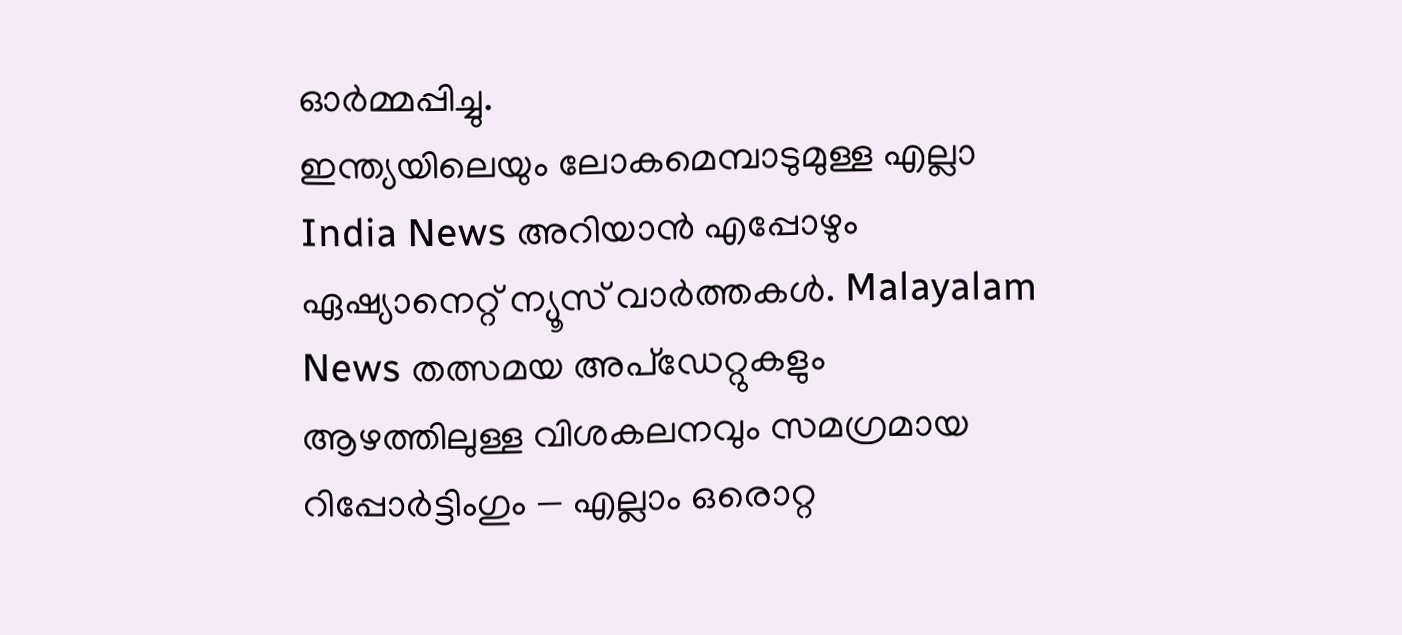ഓർമ്മപ്പിച്ചു.
ഇന്ത്യയിലെയും ലോകമെമ്പാടുമുള്ള എല്ലാ India News അറിയാൻ എപ്പോഴും ഏഷ്യാനെറ്റ് ന്യൂസ് വാർത്തകൾ. Malayalam News തത്സമയ അപ്ഡേറ്റുകളും ആഴത്തിലുള്ള വിശകലനവും സമഗ്രമായ റിപ്പോർട്ടിംഗും — എല്ലാം ഒരൊറ്റ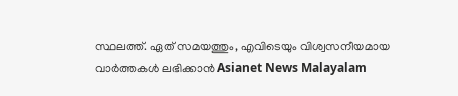സ്ഥലത്ത്. ഏത് സമയത്തും, എവിടെയും വിശ്വസനീയമായ വാർത്തകൾ ലഭിക്കാൻ Asianet News Malayalam